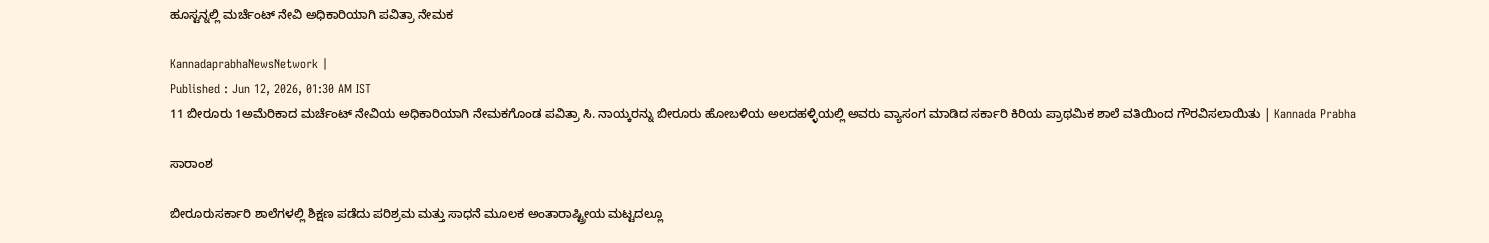ಹೂಸ್ಟನ್ನಲ್ಲಿ ಮರ್ಚೆಂಟ್ ನೇವಿ ಅಧಿಕಾರಿಯಾಗಿ ಪವಿತ್ರಾ ನೇಮಕ

KannadaprabhaNewsNetwork |
Published : Jun 12, 2026, 01:30 AM IST
11 ಬೀರೂರು 1ಅಮೆರಿಕಾದ ಮರ್ಚೆಂಟ್ ನೇವಿಯ ಅಧಿಕಾರಿಯಾಗಿ ನೇಮಕಗೊಂಡ ಪವಿತ್ರಾ ಸಿ. ನಾಯ್ಕರನ್ನು ಬೀರೂರು ಹೋಬಳಿಯ ಅಲದಹಳ್ಳಿಯಲ್ಲಿ ಅವರು ವ್ಯಾಸಂಗ ಮಾಡಿದ ಸರ್ಕಾರಿ ಕಿರಿಯ ಪ್ರಾಥಮಿಕ ಶಾಲೆ ವತಿಯಿಂದ ಗೌರವಿಸಲಾಯಿತು | Kannada Prabha

ಸಾರಾಂಶ

ಬೀರೂರುಸರ್ಕಾರಿ ಶಾಲೆಗಳಲ್ಲಿ ಶಿಕ್ಷಣ ಪಡೆದು ಪರಿಶ್ರಮ ಮತ್ತು ಸಾಧನೆ ಮೂಲಕ ಅಂತಾರಾಷ್ಟ್ರೀಯ ಮಟ್ಟದಲ್ಲೂ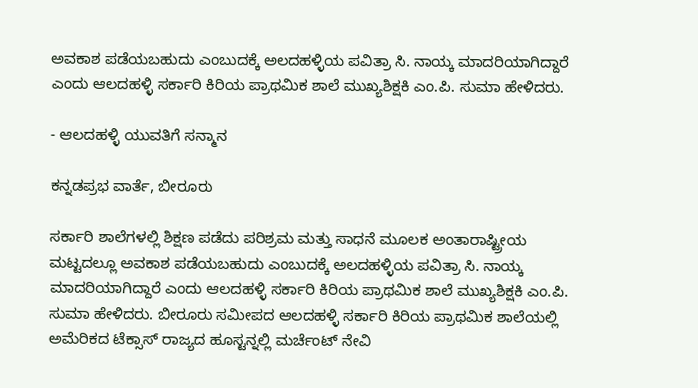ಅವಕಾಶ ಪಡೆಯಬಹುದು ಎಂಬುದಕ್ಕೆ ಅಲದಹಳ್ಳಿಯ ಪವಿತ್ರಾ ಸಿ. ನಾಯ್ಕ ಮಾದರಿಯಾಗಿದ್ದಾರೆ ಎಂದು ಆಲದಹಳ್ಳಿ ಸರ್ಕಾರಿ ಕಿರಿಯ ಪ್ರಾಥಮಿಕ ಶಾಲೆ ಮುಖ್ಯಶಿಕ್ಷಕಿ ಎಂ.ಪಿ. ಸುಮಾ ಹೇಳಿದರು.

- ಆಲದಹಳ್ಳಿ ಯುವತಿಗೆ ಸನ್ಮಾನ

ಕನ್ನಡಪ್ರಭ ವಾರ್ತೆ, ಬೀರೂರು

ಸರ್ಕಾರಿ ಶಾಲೆಗಳಲ್ಲಿ ಶಿಕ್ಷಣ ಪಡೆದು ಪರಿಶ್ರಮ ಮತ್ತು ಸಾಧನೆ ಮೂಲಕ ಅಂತಾರಾಷ್ಟ್ರೀಯ ಮಟ್ಟದಲ್ಲೂ ಅವಕಾಶ ಪಡೆಯಬಹುದು ಎಂಬುದಕ್ಕೆ ಅಲದಹಳ್ಳಿಯ ಪವಿತ್ರಾ ಸಿ. ನಾಯ್ಕ ಮಾದರಿಯಾಗಿದ್ದಾರೆ ಎಂದು ಆಲದಹಳ್ಳಿ ಸರ್ಕಾರಿ ಕಿರಿಯ ಪ್ರಾಥಮಿಕ ಶಾಲೆ ಮುಖ್ಯಶಿಕ್ಷಕಿ ಎಂ.ಪಿ. ಸುಮಾ ಹೇಳಿದರು. ಬೀರೂರು ಸಮೀಪದ ಆಲದಹಳ್ಳಿ ಸರ್ಕಾರಿ ಕಿರಿಯ ಪ್ರಾಥಮಿಕ ಶಾಲೆಯಲ್ಲಿ ಅಮೆರಿಕದ ಟೆಕ್ಸಾಸ್ ರಾಜ್ಯದ ಹೂಸ್ಟನ್ನಲ್ಲಿ ಮರ್ಚೆಂಟ್ ನೇವಿ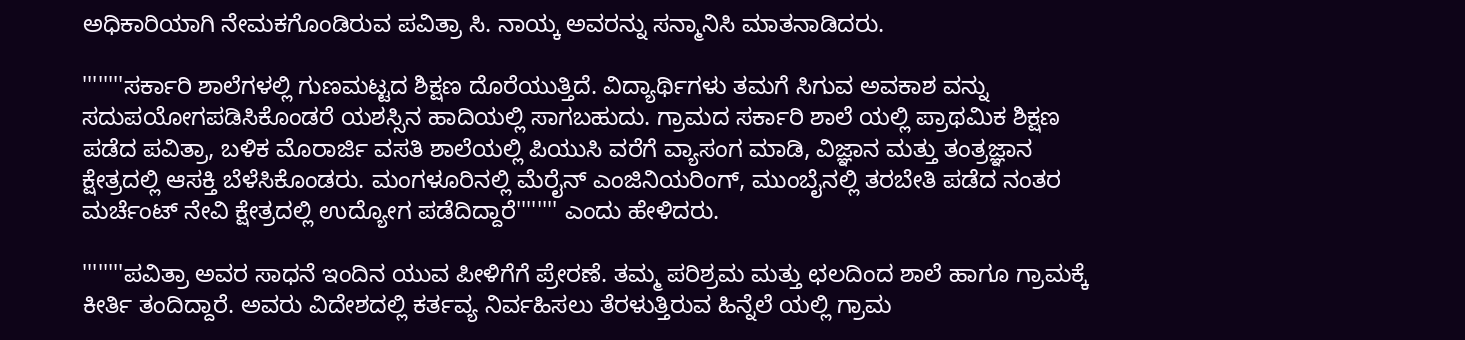ಅಧಿಕಾರಿಯಾಗಿ ನೇಮಕಗೊಂಡಿರುವ ಪವಿತ್ರಾ ಸಿ. ನಾಯ್ಕ ಅವರನ್ನು ಸನ್ಮಾನಿಸಿ ಮಾತನಾಡಿದರು.

''''''''ಸರ್ಕಾರಿ ಶಾಲೆಗಳಲ್ಲಿ ಗುಣಮಟ್ಟದ ಶಿಕ್ಷಣ ದೊರೆಯುತ್ತಿದೆ. ವಿದ್ಯಾರ್ಥಿಗಳು ತಮಗೆ ಸಿಗುವ ಅವಕಾಶ ವನ್ನು ಸದುಪಯೋಗಪಡಿಸಿಕೊಂಡರೆ ಯಶಸ್ಸಿನ ಹಾದಿಯಲ್ಲಿ ಸಾಗಬಹುದು. ಗ್ರಾಮದ ಸರ್ಕಾರಿ ಶಾಲೆ ಯಲ್ಲಿ ಪ್ರಾಥಮಿಕ ಶಿಕ್ಷಣ ಪಡೆದ ಪವಿತ್ರಾ, ಬಳಿಕ ಮೊರಾರ್ಜಿ ವಸತಿ ಶಾಲೆಯಲ್ಲಿ ಪಿಯುಸಿ ವರೆಗೆ ವ್ಯಾಸಂಗ ಮಾಡಿ, ವಿಜ್ಞಾನ ಮತ್ತು ತಂತ್ರಜ್ಞಾನ ಕ್ಷೇತ್ರದಲ್ಲಿ ಆಸಕ್ತಿ ಬೆಳೆಸಿಕೊಂಡರು. ಮಂಗಳೂರಿನಲ್ಲಿ ಮೆರೈನ್ ಎಂಜಿನಿಯರಿಂಗ್, ಮುಂಬೈನಲ್ಲಿ ತರಬೇತಿ ಪಡೆದ ನಂತರ ಮರ್ಚೆಂಟ್ ನೇವಿ ಕ್ಷೇತ್ರದಲ್ಲಿ ಉದ್ಯೋಗ ಪಡೆದಿದ್ದಾರೆ'''''''' ಎಂದು ಹೇಳಿದರು.

''''''''ಪವಿತ್ರಾ ಅವರ ಸಾಧನೆ ಇಂದಿನ ಯುವ ಪೀಳಿಗೆಗೆ ಪ್ರೇರಣೆ. ತಮ್ಮ ಪರಿಶ್ರಮ ಮತ್ತು ಛಲದಿಂದ ಶಾಲೆ ಹಾಗೂ ಗ್ರಾಮಕ್ಕೆ ಕೀರ್ತಿ ತಂದಿದ್ದಾರೆ. ಅವರು ವಿದೇಶದಲ್ಲಿ ಕರ್ತವ್ಯ ನಿರ್ವಹಿಸಲು ತೆರಳುತ್ತಿರುವ ಹಿನ್ನೆಲೆ ಯಲ್ಲಿ ಗ್ರಾಮ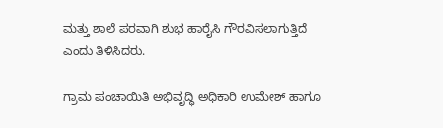ಮತ್ತು ಶಾಲೆ ಪರವಾಗಿ ಶುಭ ಹಾರೈಸಿ ಗೌರವಿಸಲಾಗುತ್ತಿದೆ ಎಂದು ತಿಳಿಸಿದರು.

ಗ್ರಾಮ ಪಂಚಾಯಿತಿ ಅಭಿವೃದ್ಧಿ ಅಧಿಕಾರಿ ಉಮೇಶ್ ಹಾಗೂ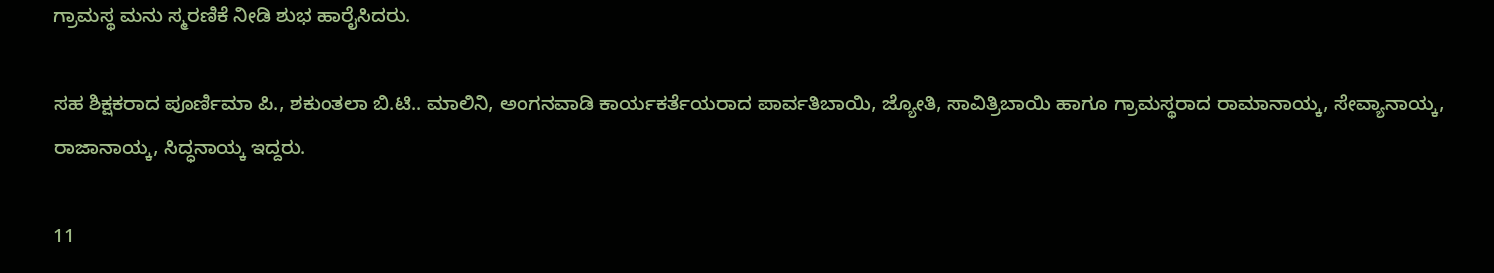ಗ್ರಾಮಸ್ಥ ಮನು ಸ್ಮರಣಿಕೆ ನೀಡಿ ಶುಭ ಹಾರೈಸಿದರು.

ಸಹ ಶಿಕ್ಷಕರಾದ ಪೂರ್ಣಿಮಾ ಪಿ., ಶಕುಂತಲಾ ಬಿ.ಟಿ.. ಮಾಲಿನಿ, ಅಂಗನವಾಡಿ ಕಾರ್ಯಕರ್ತೆಯರಾದ ಪಾರ್ವತಿಬಾಯಿ, ಜ್ಯೋತಿ, ಸಾವಿತ್ರಿಬಾಯಿ ಹಾಗೂ ಗ್ರಾಮಸ್ಥರಾದ ರಾಮಾನಾಯ್ಕ, ಸೇವ್ಯಾನಾಯ್ಕ, ರಾಜಾನಾಯ್ಕ, ಸಿದ್ಧನಾಯ್ಕ ಇದ್ದರು.

11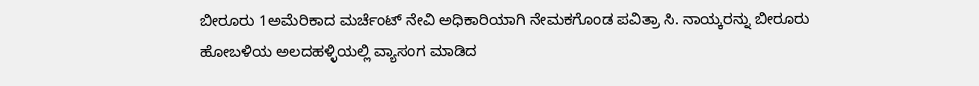ಬೀರೂರು 1ಅಮೆರಿಕಾದ ಮರ್ಚೆಂಟ್ ನೇವಿ ಅಧಿಕಾರಿಯಾಗಿ ನೇಮಕಗೊಂಡ ಪವಿತ್ರಾ ಸಿ. ನಾಯ್ಕರನ್ನು ಬೀರೂರು ಹೋಬಳಿಯ ಅಲದಹಳ್ಳಿಯಲ್ಲಿ ವ್ಯಾಸಂಗ ಮಾಡಿದ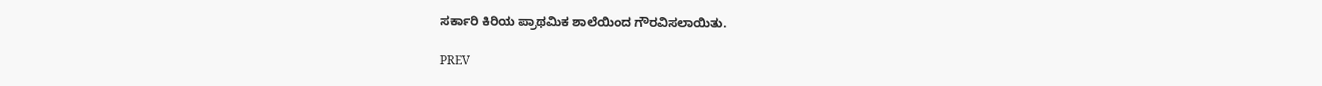ಸರ್ಕಾರಿ ಕಿರಿಯ ಪ್ರಾಥಮಿಕ ಶಾಲೆಯಿಂದ ಗೌರವಿಸಲಾಯಿತು.

PREV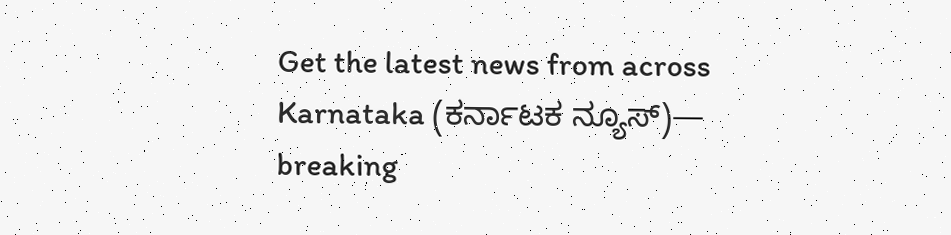Get the latest news from across Karnataka (ಕರ್ನಾಟಕ ನ್ಯೂಸ್)— breaking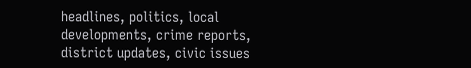headlines, politics, local developments, crime reports, district updates, civic issues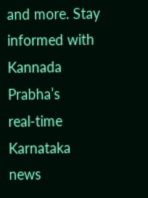and more. Stay informed with Kannada Prabha’s real‑time Karnataka news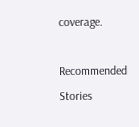coverage.

Recommended Stories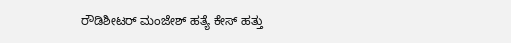ರೌಡಿಶೀಟರ್ ಮಂಜೇಶ್ ಹತ್ಯೆ ಕೇಸ್‌ ಹತ್ತು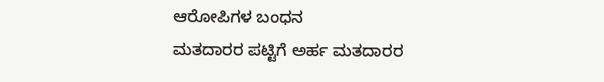ಆರೋಪಿಗಳ ಬಂಧನ
ಮತದಾರರ ಪಟ್ಟಿಗೆ ಅರ್ಹ ಮತದಾರರ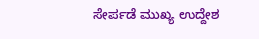ಸೇರ್ಪಡೆ ಮುಖ್ಯ ಉದ್ದೇಶ